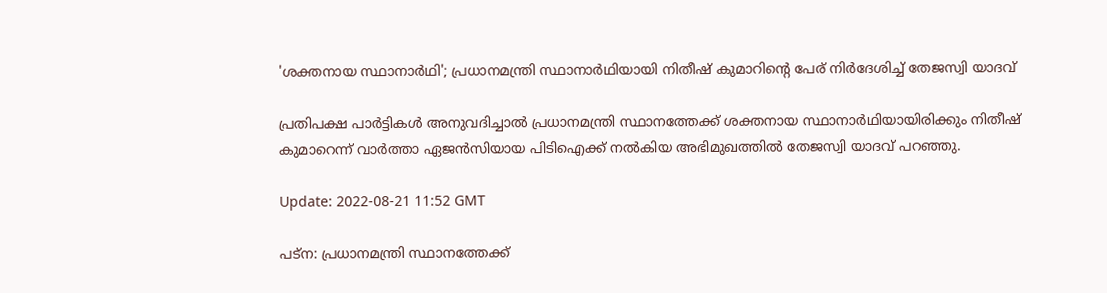'ശക്തനായ സ്ഥാനാർഥി'; പ്രധാനമന്ത്രി സ്ഥാനാർഥിയായി നിതീഷ് കുമാറിന്റെ പേര് നിർദേശിച്ച് തേജസ്വി യാദവ്

പ്രതിപക്ഷ പാർട്ടികൾ അനുവദിച്ചാൽ പ്രധാനമന്ത്രി സ്ഥാനത്തേക്ക് ശക്തനായ സ്ഥാനാർഥിയായിരിക്കും നിതീഷ് കുമാറെന്ന് വാർത്താ ഏജൻസിയായ പിടിഐക്ക് നൽകിയ അഭിമുഖത്തിൽ തേജസ്വി യാദവ് പറഞ്ഞു.

Update: 2022-08-21 11:52 GMT

പട്‌ന: പ്രധാനമന്ത്രി സ്ഥാനത്തേക്ക്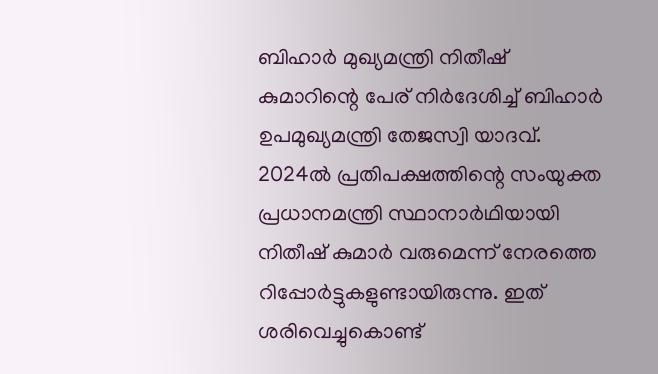ബിഹാർ മുഖ്യമന്ത്രി നിതീഷ് കുമാറിന്റെ പേര് നിർദേശിച്ച് ബിഹാർ ഉപമുഖ്യമന്ത്രി തേജസ്വി യാദവ്. 2024ൽ പ്രതിപക്ഷത്തിന്റെ സംയുക്ത പ്രധാനമന്ത്രി സ്ഥാനാർഥിയായി നിതീഷ് കുമാർ വരുമെന്ന് നേരത്തെ റിപ്പോർട്ടുകളുണ്ടായിരുന്നു. ഇത് ശരിവെച്ചുകൊണ്ട്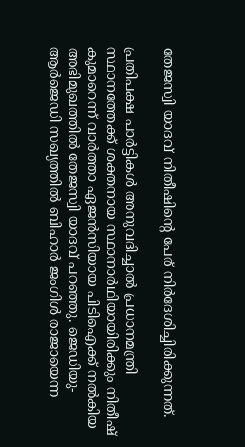തേജസ്വി യാദവ് നിതീഷിന്റെ പേര് നിർദേശിച്ചിരിക്കുന്നത്.

പ്രതിപക്ഷ പാർട്ടികൾ അനുവദിച്ചാൽ പ്രധാനമന്ത്രി സ്ഥാനത്തേക്ക് ശക്തനായ സ്ഥാനാർഥിയായിരിക്കും നിതീഷ് കുമാറെന്ന് വാർത്താ ഏജൻസിയായ പിടിഐക്ക് നൽകിയ അഭിമുഖത്തിൽ തേജസ്വി യാദവ് പറഞ്ഞു. ജെഡിയു-ആർജെഡി സഖ്യത്തിൽ ബിഹാർ ജംഗിൾ രാജായെന്ന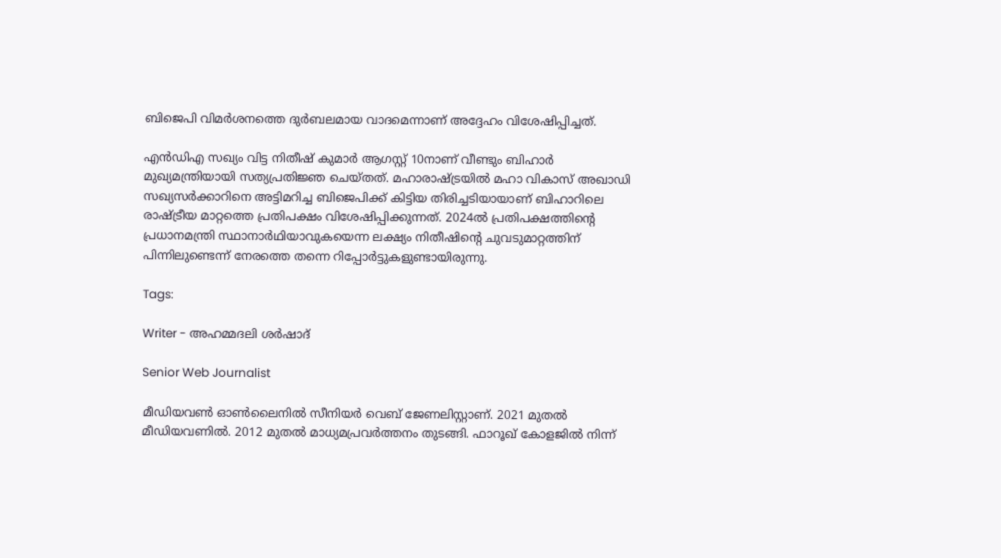ബിജെപി വിമർശനത്തെ ദുർബലമായ വാദമെന്നാണ് അദ്ദേഹം വിശേഷിപ്പിച്ചത്.

എൻഡിഎ സഖ്യം വിട്ട നിതീഷ് കുമാർ ആഗസ്റ്റ് 10നാണ് വീണ്ടും ബിഹാർ മുഖ്യമന്ത്രിയായി സത്യപ്രതിജ്ഞ ചെയ്തത്. മഹാരാഷ്ട്രയിൽ മഹാ വികാസ് അഖാഡി സഖ്യസർക്കാറിനെ അട്ടിമറിച്ച ബിജെപിക്ക് കിട്ടിയ തിരിച്ചടിയായാണ് ബിഹാറിലെ രാഷ്ട്രീയ മാറ്റത്തെ പ്രതിപക്ഷം വിശേഷിപ്പിക്കുന്നത്. 2024ൽ പ്രതിപക്ഷത്തിന്റെ പ്രധാനമന്ത്രി സ്ഥാനാർഥിയാവുകയെന്ന ലക്ഷ്യം നിതീഷിന്റെ ചുവടുമാറ്റത്തിന് പിന്നിലുണ്ടെന്ന് നേരത്തെ തന്നെ റിപ്പോർട്ടുകളുണ്ടായിരുന്നു.

Tags:

Writer - അഹമ്മദലി ശര്‍ഷാദ്

Senior Web Journalist

മീഡിയവൺ ഓൺലൈനിൽ സീനിയർ വെബ് ജേണലിസ്റ്റാണ്. 2021 മുതൽ മീഡിയവണിൽ. 2012 മുതൽ മാധ്യമപ്രവർത്തനം തുടങ്ങി. ഫാറൂഖ് കോളജിൽ നിന്ന്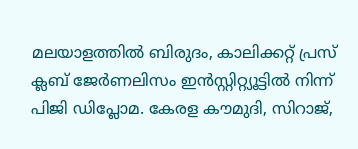മലയാളത്തിൽ ബിരുദം, കാലിക്കറ്റ് പ്രസ് ക്ലബ് ജേർണലിസം ഇൻസ്റ്റിറ്റ്യൂട്ടിൽ നിന്ന് പിജി ഡിപ്ലോമ. കേരള കൗമുദി, സിറാജ്,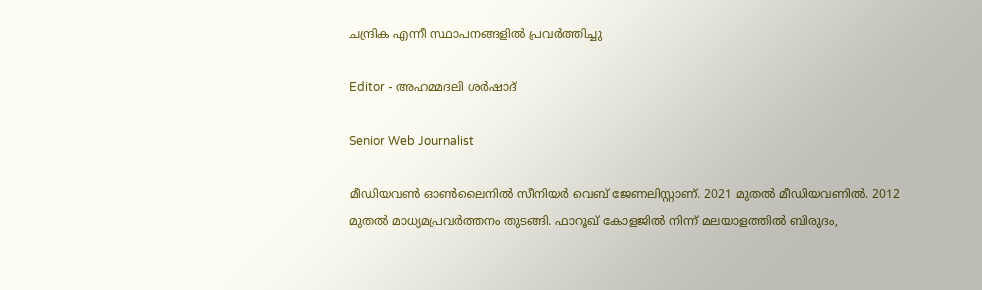ചന്ദ്രിക എന്നീ സ്ഥാപനങ്ങളിൽ പ്രവർത്തിച്ചു

Editor - അഹമ്മദലി ശര്‍ഷാദ്

Senior Web Journalist

മീഡിയവൺ ഓൺലൈനിൽ സീനിയർ വെബ് ജേണലിസ്റ്റാണ്. 2021 മുതൽ മീഡിയവണിൽ. 2012 മുതൽ മാധ്യമപ്രവർത്തനം തുടങ്ങി. ഫാറൂഖ് കോളജിൽ നിന്ന് മലയാളത്തിൽ ബിരുദം,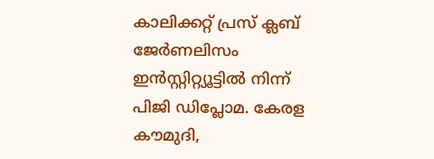കാലിക്കറ്റ് പ്രസ് ക്ലബ് ജേർണലിസം ഇൻസ്റ്റിറ്റ്യൂട്ടിൽ നിന്ന് പിജി ഡിപ്ലോമ. കേരള കൗമുദി,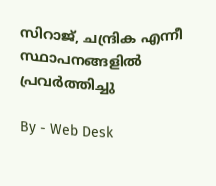സിറാജ്, ചന്ദ്രിക എന്നീ സ്ഥാപനങ്ങളിൽ പ്രവർത്തിച്ചു

By - Web Desk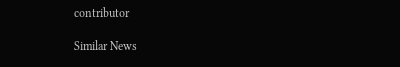contributor

Similar News